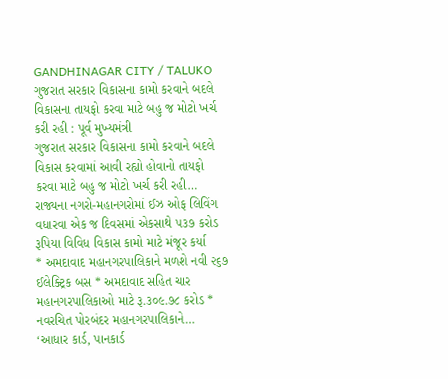GANDHINAGAR CITY / TALUKO
ગુજરાત સરકાર વિકાસના કામો કરવાને બદલે વિકાસના તાયફો કરવા માટે બહુ જ મોટો ખર્ચ કરી રહી : પૂર્વ મુખ્યમંત્રી
ગુજરાત સરકાર વિકાસના કામો કરવાને બદલે વિકાસ કરવામાં આવી રહ્યો હોવાનો તાયફો કરવા માટે બહુ જ મોટો ખર્ચ કરી રહી…
રાજ્યના નગરો-મહાનગરોમાં ઈઝ ઓફ લિવિંગ વધારવા એક જ દિવસમાં એકસાથે ૫૩૭ કરોડ રૂપિયા વિવિધ વિકાસ કામો માટે મંજૂર કર્યા
* અમદાવાદ મહાનગરપાલિકાને મળશે નવી ૨૬૭ ઈલેક્ટ્રિક બસ * અમદાવાદ સહિત ચાર મહાનગરપાલિકાઓ માટે રૂ.૩૦૯.૭૮ કરોડ * નવરચિત પોરબંદર મહાનગરપાલિકાને…
‘આધાર કાર્ડ, પાનકાર્ડ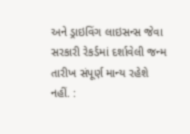અને ડ્રાઇવિંગ લાઇસન્સ જેવા સરકારી રેકર્ડમાં દર્શાવેલી જન્મ તારીખ સંપૂર્ણ માન્ય રહેશે નહીં. :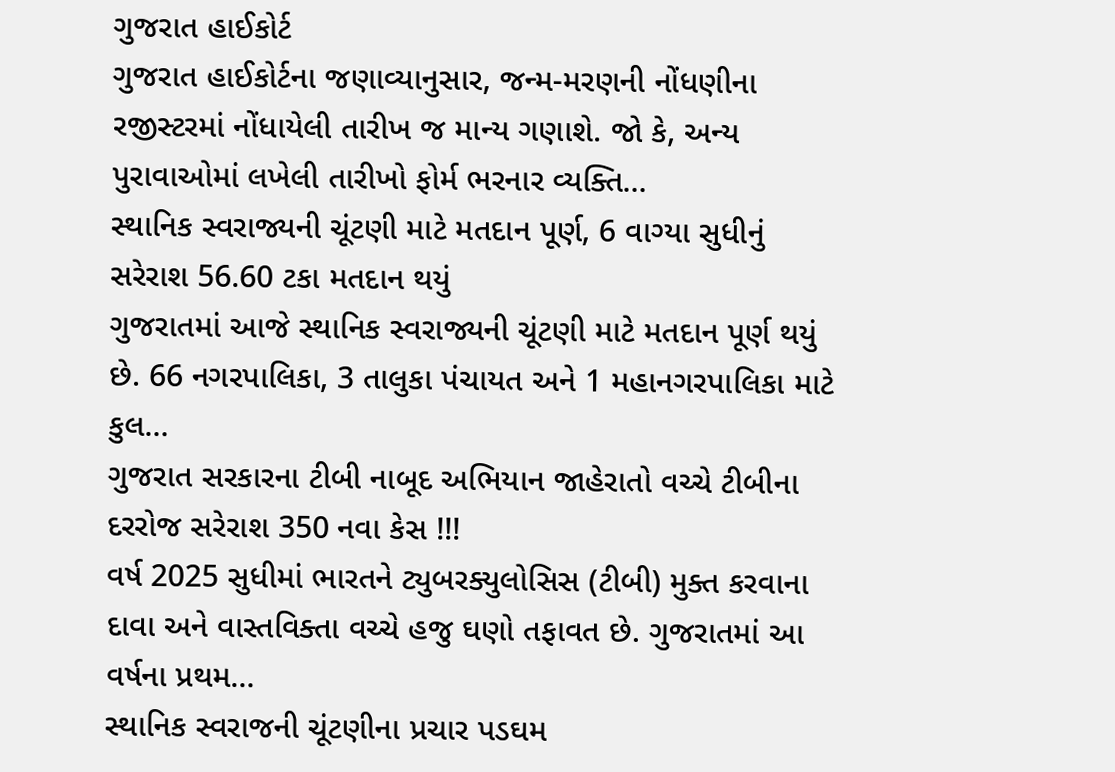ગુજરાત હાઈકોર્ટ
ગુજરાત હાઈકોર્ટના જણાવ્યાનુસાર, જન્મ-મરણની નોંધણીના રજીસ્ટરમાં નોંધાયેલી તારીખ જ માન્ય ગણાશે. જો કે, અન્ય પુરાવાઓમાં લખેલી તારીખો ફોર્મ ભરનાર વ્યક્તિ…
સ્થાનિક સ્વરાજ્યની ચૂંટણી માટે મતદાન પૂર્ણ, 6 વાગ્યા સુધીનું સરેરાશ 56.60 ટકા મતદાન થયું
ગુજરાતમાં આજે સ્થાનિક સ્વરાજ્યની ચૂંટણી માટે મતદાન પૂર્ણ થયું છે. 66 નગરપાલિકા, 3 તાલુકા પંચાયત અને 1 મહાનગરપાલિકા માટે કુલ…
ગુજરાત સરકારના ટીબી નાબૂદ અભિયાન જાહેરાતો વચ્ચે ટીબીના દરરોજ સરેરાશ 350 નવા કેસ !!!
વર્ષ 2025 સુધીમાં ભારતને ટ્યુબરક્યુલોસિસ (ટીબી) મુક્ત કરવાના દાવા અને વાસ્તવિક્તા વચ્ચે હજુ ઘણો તફાવત છે. ગુજરાતમાં આ વર્ષના પ્રથમ…
સ્થાનિક સ્વરાજની ચૂંટણીના પ્રચાર પડઘમ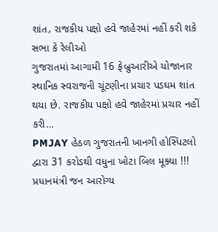શાંત, રાજકીય પક્ષો હવે જાહેરમાં નહીં કરી શકે સભા કે રેલીઓ
ગુજરાતમાં આગામી 16 ફેબ્રુઆરીએ યોજાનાર સ્થાનિક સ્વરાજની ચૂંટણીના પ્રચાર પડઘમ શાંત થયા છે. રાજકીય પક્ષો હવે જાહેરમાં પ્રચાર નહીં કરી…
PMJAY હેઠળ ગુજરાતની ખાનગી હોસ્પિટલો દ્વારા 31 કરોડથી વધુના ખોટા બિલ મૂક્યા !!!
પ્રધાનમંત્રી જન આરોગ્ય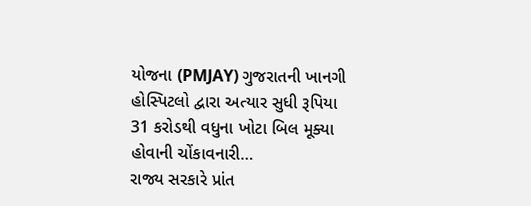યોજના (PMJAY) ગુજરાતની ખાનગી હોસ્પિટલો દ્વારા અત્યાર સુધી રૂપિયા 31 કરોડથી વધુના ખોટા બિલ મૂક્યા હોવાની ચોંકાવનારી…
રાજ્ય સરકારે પ્રાંત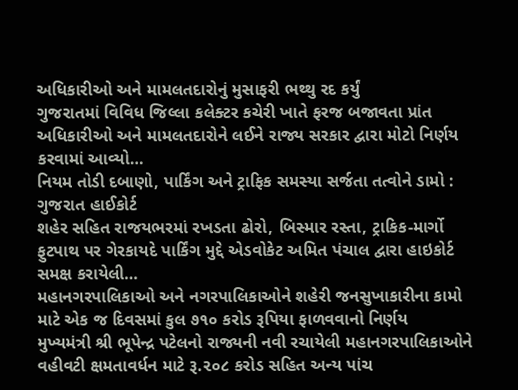અધિકારીઓ અને મામલતદારોનું મુસાફરી ભથ્થુ રદ કર્યું
ગુજરાતમાં વિવિધ જિલ્લા કલેક્ટર કચેરી ખાતે ફરજ બજાવતા પ્રાંત અધિકારીઓ અને મામલતદારોને લઈને રાજ્ય સરકાર દ્વારા મોટો નિર્ણય કરવામાં આવ્યો…
નિયમ તોડી દબાણો, પાર્કિંગ અને ટ્રાફિક સમસ્યા સર્જતા તત્વોને ડામો : ગુજરાત હાઈકોર્ટ
શહેર સહિત રાજયભરમાં રખડતા ઢોરો, બિસ્માર રસ્તા, ટ્રાકિક-માર્ગો ફુટપાથ પર ગેરકાયદે પાર્કિંગ મુદ્દે એડવોકેટ અમિત પંચાલ દ્વારા હાઇકોર્ટ સમક્ષ કરાયેલી…
મહાનગરપાલિકાઓ અને નગરપાલિકાઓને શહેરી જનસુખાકારીના કામો માટે એક જ દિવસમાં કુલ ૭૧૦ કરોડ રૂપિયા ફાળવવાનો નિર્ણય
મુખ્યમંત્રી શ્રી ભૂપેન્દ્ર પટેલનો રાજ્યની નવી રચાયેલી મહાનગરપાલિકાઓને વહીવટી ક્ષમતાવર્ધન માટે રૂ.૨૦૮ કરોડ સહિત અન્ય પાંચ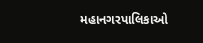મહાનગરપાલિકાઓ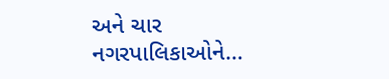અને ચાર નગરપાલિકાઓને…